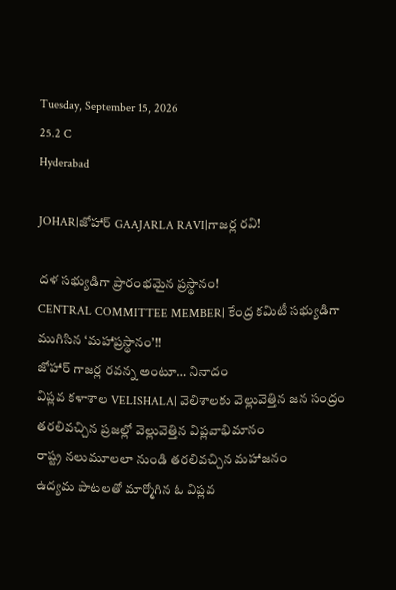Tuesday, September 15, 2026
25.2 C
Hyderabad

JOHAR|జోహార్ GAAJARLA RAVI|గాజర్ల రవి!

దళ సభ్యుడిగా ప్రారంభమైన ప్రస్థానం!
CENTRAL COMMITTEE MEMBER| కేంద్ర కమిటీ సభ్యుడిగా ముగిసిన ‘మహాప్రస్థానం’!!
జోహార్ గాజర్ల రవన్న అంటూ… నినాదం
విప్లవ కళాశాల VELISHALA| వెలిశాలకు వెల్లువెత్తిన జన సంద్రం
తరలివచ్చిన ప్రజల్లో వెల్లువెత్తిన విప్లవాభిమానం
రాష్ట్ర నలుమూలలా నుండి తరలివచ్చిన మహాజనం
ఉద్యమ పాటలతో మార్మోగిన ఓ విప్లవ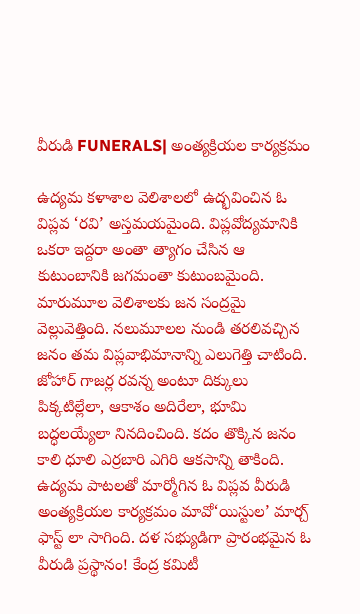వీరుడి FUNERALS| అంత్యక్రియల కార్యక్రమం

ఉద్యమ కళాశాల వెలిశాలలో ఉద్భవించిన ఓ విప్లవ ‘రవి’ అస్తమయమైంది. విప్లవోద్యమానికి ఒకరా ఇద్దరా అంతా త్యాగం చేసిన ఆ కుటుంబానికి జగమంతా కుటుంబమైంది. మారుమూల వెలిశాలకు జన సంద్రమై వెల్లువెత్తింది. నలుమూలల నుండి తరలివచ్చిన జనం తమ విప్లవాభిమానాన్ని ఎలుగెత్తి చాటింది. జోహార్ గాజర్ల రవన్న అంటూ దిక్కులు పిక్కటిల్లేలా, ఆకాశం అదిరేలా, భూమి బద్ధలయ్యేలా నినదించింది. కదం తొక్కిన జనం కాలి ధూలి ఎర్రబారి ఎగిరి ఆకసాన్ని తాకింది. ఉద్యమ పాటలతో మార్మోగిన ఓ విప్లవ వీరుడి అంత్యక్రియల కార్యక్రమం మావో‘యిస్టుల’ మార్చ్ ఫాస్ట్ లా సాగింది. దళ సభ్యుడిగా ప్రారంభమైన ఓ వీరుడి ప్రస్థానం! కేంద్ర కమిటీ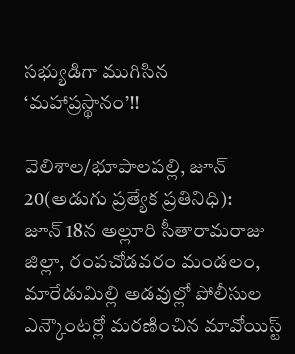సభ్యుడిగా ముగిసిన ‘మహాప్రస్థానం’!!

వెలిశాల/భూపాలపల్లి, జూన్ 20(అడుగు ప్రత్యేక ప్రతినిధి):
జూన్ 18న అల్లూరి సీతారామరాజు జిల్లా, రంపచోడవరం మండలం, మారేడుమిల్లి అడవుల్లో పోలీసుల ఎన్కౌంటర్లో మరణించిన మావోయిస్ట్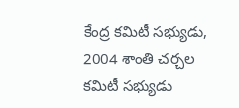కేంద్ర కమిటీ సభ్యుడు, 2004 శాంతి చర్చల కమిటీ సభ్యుడు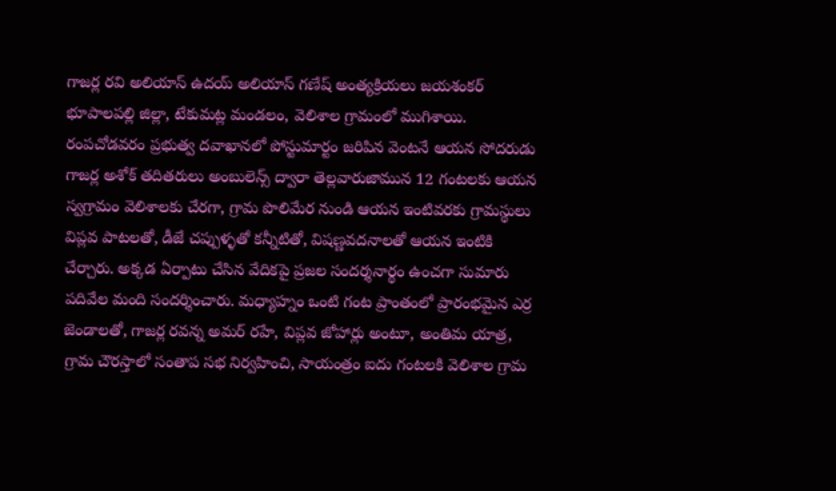గాజర్ల రవి అలియాస్ ఉదయ్ అలియాస్ గణేష్ అంత్యక్రియలు జయశంకర్ భూపాలపల్లి జిల్లా, టేకుమట్ల మండలం, వెలిశాల గ్రామంలో ముగిశాయి. రంపచోడవరం ప్రభుత్వ దవాఖానలో పోస్టుమార్టం జరిపిన వెంటనే ఆయన సోదరుడు గాజర్ల అశోక్ తదితరులు అంబులెన్స్ ద్వారా తెల్లవారుజామున 12 గంటలకు ఆయన స్వగ్రామం వెలిశాలకు చేరగా, గ్రామ పొలిమేర నుండి ఆయన ఇంటివరకు గ్రామస్థులు విప్లవ పాటలతో, డీజే చప్పుళ్ళతో కన్నీటితో, విషణ్ణవదనాలతో ఆయన ఇంటికి చేర్చారు. అక్కడ ఏర్పాటు చేసిన వేదికపై ప్రజల సందర్శనార్థం ఉంచగా సుమారు పదివేల మంది సందర్శించారు. మధ్యాహ్నం ఒంటి గంట ప్రాంతంలో ప్రారంభమైన ఎర్ర జెండాలతో, గాజర్ల రవన్న అమర్ రహే, విప్లవ జోహార్లు అంటూ, అంతిమ యాత్ర, గ్రామ చౌరస్తాలో సంతాప సభ నిర్వహించి, సాయంత్రం ఐదు గంటలకి వెలిశాల గ్రామ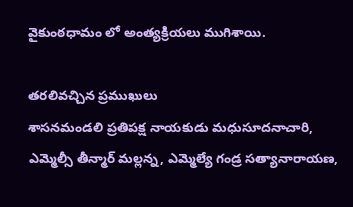వైకుంఠధామం లో అంత్యక్రియలు ముగిశాయి.

తరలివచ్చిన ప్రముఖులు
శాసనమండలి ప్రతిపక్ష నాయకుడు మధుసూదనాచారి, ఎమ్మెల్సీ తీన్మార్ మల్లన్న, ఎమ్మెల్యే గండ్ర సత్యానారాయణ,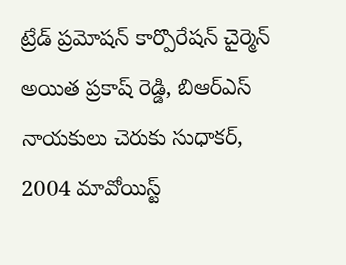ట్రేడ్ ప్రమోషన్ కార్పొరేషన్ చైర్మెన్ అయిత ప్రకాష్ రెడ్డి, బిఆర్ఎస్ నాయకులు చెరుకు సుధాకర్, 2004 మావోయిస్ట్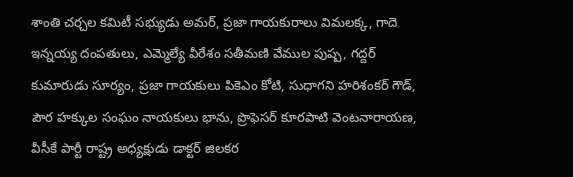శాంతి చర్చల కమిటీ సభ్యుడు అమర్, ప్రజా గాయకురాలు విమలక్క, గాదె ఇన్నయ్య దంపతులు, ఎమ్మెల్యే వీరేశం సతీమణి వేముల పుష్ప, గద్దర్ కుమారుడు సూర్యం, ప్రజా గాయకులు పికెఎం కోటి, సుధాగని హరిశంకర్ గౌడ్, పౌర హక్కుల సంఘం నాయకులు భాను, ప్రొఫెసర్ కూరపాటి వెంటనారాయణ, వీసీకే పార్టీ రాష్ట్ర అధ్యక్షుడు డాక్టర్ జిలకర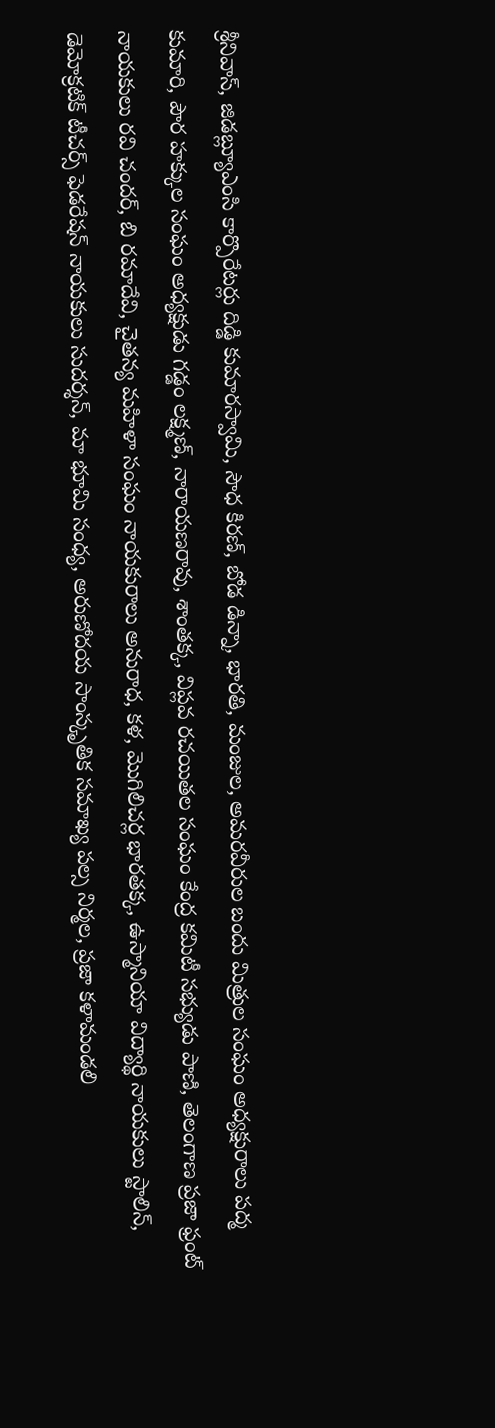శ్రీనివాస్, జిడబ్ల్యూఎంసి కార్పొరేటర్లు దిడ్డి కుమారస్వామి, సౌధ కిరణ్, బోడ డిన్నా, భారతి, మంజుల, అమరవీరుల బందు మిత్రుల సంఘం అధ్యక్షురాలు పద్మ కుమారి, పౌర హక్కుల సంఘం అధ్యక్షుడు గడ్డం లక్ష్మణ్, నారాయణరావు, శాంతక్క, విప్లవ రచయితల సంఘం కేంద్ర కమిటీ సభ్యుడు పాణి, తెలంగాణ ప్రజా ఫ్రంట్ నాయకులు రవి చందర్, బి రమాదేవి, చైతన్య మహిళా సంఘం నాయకురాలు అనురాధ, కళ, మొగిలిచర్ల భారతక్క, ఉస్మానియా విద్యార్థి నాయకులు స్టాలిన్, డెమోక్రటిక్ టీచర్స్ ఫెడరేషన్ నాయకులు సుదర్శన్, మా భూమి సంధ్య, అరుణోదయ సాంస్కృతిక సమాఖ్య పల్స నిర్మల, ప్రజా కళామండలి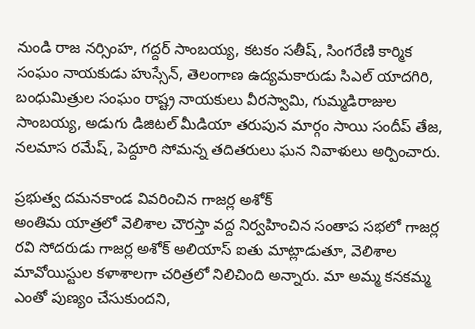నుండి రాజ నర్సింహ, గద్దర్ సాంబయ్య, కటకం సతీష్, సింగరేణి కార్మిక సంఘం నాయకుడు హుస్సేన్, తెలంగాణ ఉద్యమకారుడు సిఎల్ యాదగిరి, బంధుమిత్రుల సంఘం రాష్ట్ర నాయకులు వీరస్వామి, గుమ్మడిరాజుల సాంబయ్య, అడుగు డిజిటల్ మీడియా తరుపున మార్గం సాయి సందీప్ తేజ, నలమాస రమేష్, పెద్దూరి సోమన్న తదితరులు ఘన నివాళులు అర్పించారు.

ప్రభుత్వ దమనకాండ వివరించిన గాజర్ల అశోక్
అంతిమ యాత్రలో వెలిశాల చౌరస్తా వద్ద నిర్వహించిన సంతాప సభలో గాజర్ల రవి సోదరుడు గాజర్ల అశోక్ అలియాస్ ఐతు మాట్లాడుతూ, వెలిశాల మావోయిస్టుల కళాశాలగా చరిత్రలో నిలిచింది అన్నారు. మా అమ్మ కనకమ్మ ఎంతో పుణ్యం చేసుకుందని,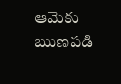ఆమెకు ఋణపడి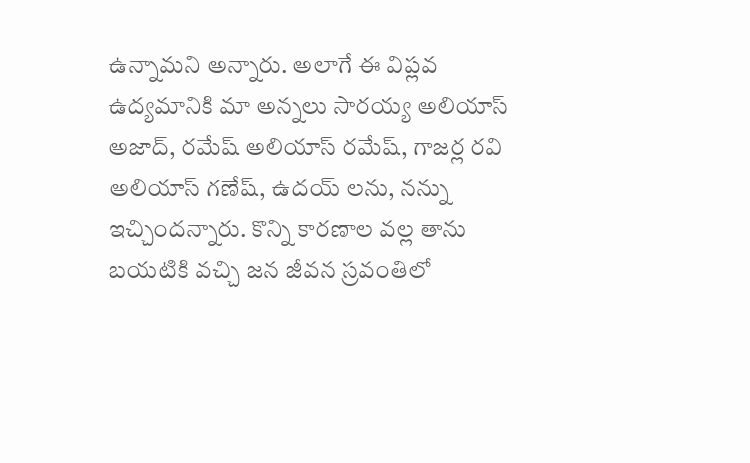ఉన్నామని అన్నారు. అలాగే ఈ విప్లవ ఉద్యమానికి మా అన్నలు సారయ్య అలియాస్ అజాద్, రమేష్ అలియాస్ రమేష్, గాజర్ల రవి అలియాస్ గణేష్, ఉదయ్ లను, నన్ను ఇచ్చిందన్నారు. కొన్ని కారణాల వల్ల తాను బయటికి వచ్చి జన జీవన స్రవంతిలో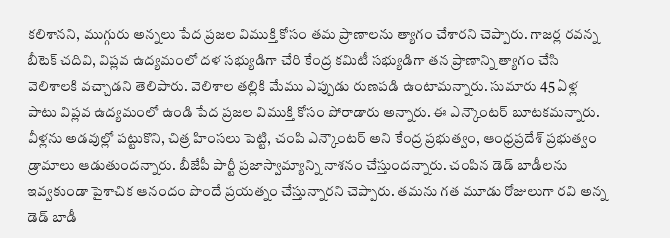కలిశానని, ముగ్గురు అన్నలు పేద ప్రజల విముక్తి కోసం తమ ప్రాణాలను త్యాగం చేశారని చెప్పారు. గాజర్ల రవన్న బీటెక్ చదివి, విప్లవ ఉద్యమంలో దళ సభ్యుడిగా చేరి కేంద్ర కమిటీ సభ్యుడిగా తన ప్రాణాన్ని త్యాగం చేసి వెలిశాలకి వచ్చాడని తెలిపారు. వెలిశాల తల్లికి మేము ఎప్పుడు రుణపడి ఉంటామన్నారు. సుమారు 45 ఏళ్ల పాటు విప్లవ ఉద్యమంలో ఉండి పేద ప్రజల విముక్తి కోసం పోరాడారు అన్నారు. ఈ ఎన్కౌంటర్ బూటకమన్నారు. వీళ్లను అడవుల్లో పట్టుకొని, చిత్ర హింసలు పెట్టి, చంపి ఎన్కౌంటర్ అని కేంద్ర ప్రభుత్వం, ఆంధ్రప్రదేశ్ ప్రభుత్వం డ్రామాలు ఆడుతుందన్నారు. బీజేపీ పార్టీ ప్రజాస్వామ్యాన్ని నాశనం చేస్తుందన్నారు. చంపిన డెడ్ బాడీలను ఇవ్వకుండా పైశాచిక ఆనందం పొందే ప్రయత్నం చేస్తున్నారని చెప్పారు. తమను గత మూడు రోజులుగా రవి అన్న డెడ్ బాడీ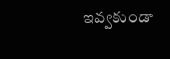ఇవ్వకుండా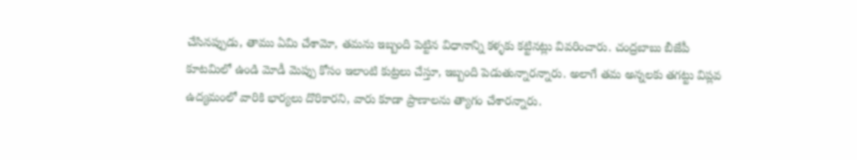చేసినప్పుడు, తాము ఏమి చేశామో, తమను ఇబ్బంది పెట్టిన విధానాన్ని కళ్ళకు కట్టినట్లు వివరించారు. చంద్రబాబు బీజేపీ కూటమిలో ఉండి మోడీ మెప్పు కోసం ఇలాంటి కుట్రలు చేస్తూ, ఇబ్బంది పెడుతున్నారన్నారు. అలాగే తమ అన్నలకు తగట్టు విప్లవ ఉద్యమంలో వారికి భార్యలు దొరికారని, వారు కూడా ప్రాణాలను త్యాగం చేశారన్నారు.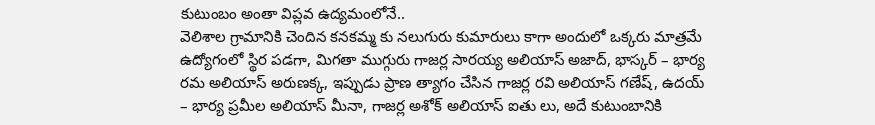కుటుంబం అంతా విప్లవ ఉద్యమంలోనే..
వెలిశాల గ్రామానికి చెందిన కనకమ్మ కు నలుగురు కుమారులు కాగా అందులో ఒక్కరు మాత్రమే ఉద్యోగంలో స్థిర పడగా, మిగతా ముగ్గురు గాజర్ల సారయ్య అలియాస్ అజాద్, భాస్కర్ – భార్య రమ అలియాస్ అరుణక్క, ఇప్పుడు ప్రాణ త్యాగం చేసిన గాజర్ల రవి అలియాస్ గణేష్, ఉదయ్ – భార్య ప్రమీల అలియాస్ మీనా, గాజర్ల అశోక్ అలియాస్ ఐతు లు, అదే కుటుంబానికి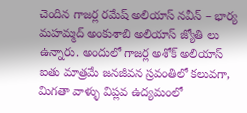చెందిన గాజర్ల రమేష్ అలియాస్ నవీన్ – భార్య మహమ్మద్ అంకుశాబి అలియాస్ జ్యోతి లు ఉన్నారు. అందులో గాజర్ల అశోక్ అలియాస్ ఐతు మాత్రమే జనజీవన స్రవంతిలో కలువగా, మిగతా వాళ్ళు విప్లవ ఉద్యమంలో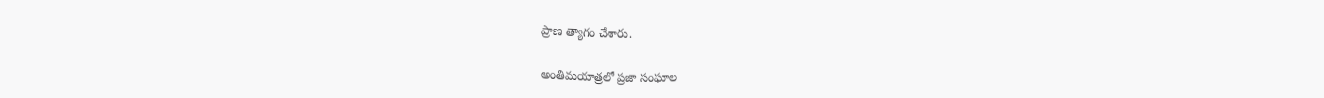ప్రాణ త్యాగం చేశారు.

అంతిమయాత్రలో ప్రజా సంఘాల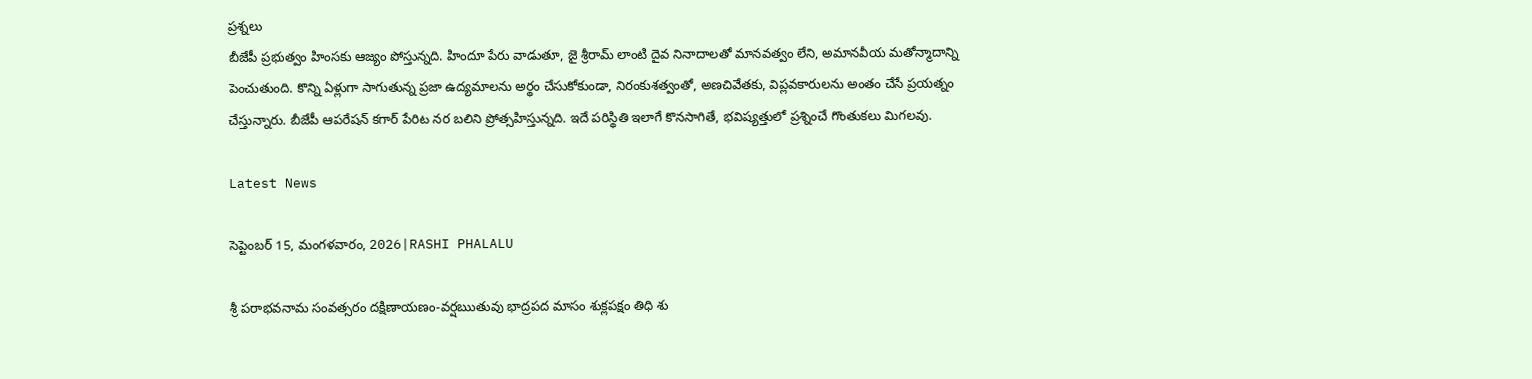ప్రశ్నలు
బీజేపీ ప్రభుత్వం హింసకు ఆజ్యం పోస్తున్నది. హిందూ పేరు వాడుతూ, జై శ్రీరామ్ లాంటి దైవ నినాదాలతో మానవత్వం లేని, అమానవీయ మతోన్మాదాన్ని పెంచుతుంది. కొన్ని ఏళ్లుగా సాగుతున్న ప్రజా ఉద్యమాలను అర్థం చేసుకోకుండా, నిరంకుశత్వంతో, అణచివేతకు, విప్లవకారులను అంతం చేసే ప్రయత్నం చేస్తున్నారు. బీజేపీ ఆపరేషన్ కగార్ పేరిట నర బలిని ప్రోత్సహిస్తున్నది. ఇదే పరిస్థితి ఇలాగే కొనసాగితే, భవిష్యత్తులో ప్రశ్నించే గొంతుకలు మిగలవు.

Latest News

సెప్టెంబర్ 15, మంగళవారం, 2026|RASHI PHALALU

శ్రీ పరాభవనామ సంవత్సరం దక్షిణాయణం-వర్షఋతువు భాద్రపద మాసం శుక్లపక్షం తిధి శు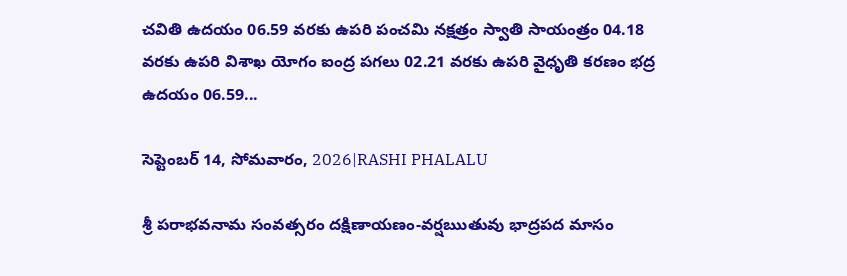చవితి ఉదయం 06.59 వరకు ఉపరి పంచమి నక్షత్రం స్వాతి సాయంత్రం 04.18 వరకు ఉపరి విశాఖ యోగం ఐంద్ర పగలు 02.21 వరకు ఉపరి వైధృతి కరణం భద్ర ఉదయం 06.59...

సెప్టెంబర్ 14, సోమవారం, 2026|RASHI PHALALU

శ్రీ పరాభవనామ సంవత్సరం దక్షిణాయణం-వర్షఋతువు భాద్రపద మాసం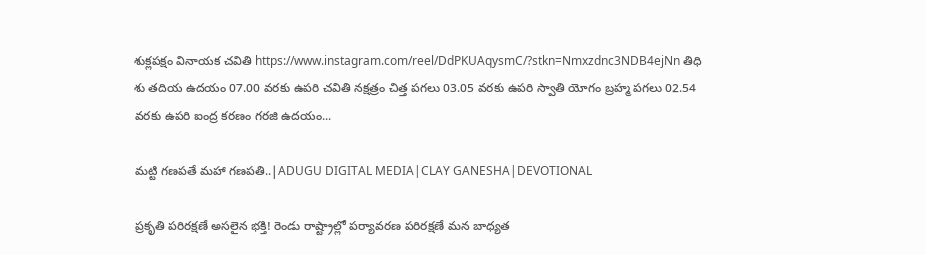శుక్లపక్షం వినాయక చవితి https://www.instagram.com/reel/DdPKUAqysmC/?stkn=Nmxzdnc3NDB4ejNn తిధి శు తదియ ఉదయం 07.00 వరకు ఉపరి చవితి నక్షత్రం చిత్త పగలు 03.05 వరకు ఉపరి స్వాతి యోగం బ్రహ్మ పగలు 02.54 వరకు ఉపరి ఐంద్ర కరణం గరజి ఉదయం...

మట్టి గణపతే మహా గణపతి..|ADUGU DIGITAL MEDIA|CLAY GANESHA|DEVOTIONAL

ప్రకృతి పరిరక్షణే అసలైన భక్తి! రెండు రాష్ట్రాల్లో పర్యావరణ పరిరక్షణే మన బాధ్యత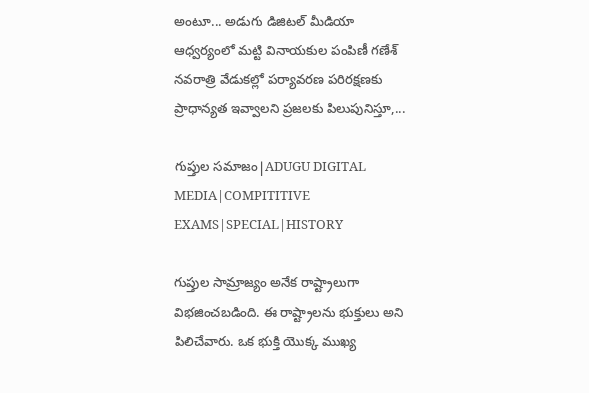అంటూ... అడుగు డిజిటల్ మీడియా ఆధ్వర్యంలో మట్టి వినాయకుల పంపిణీ గణేశ్ నవరాత్రి వేడుకల్లో పర్యావరణ పరిరక్షణకు ప్రాధాన్యత ఇవ్వాలని ప్రజలకు పిలుపునిస్తూ,...

గుప్తుల సమాజం|ADUGU DIGITAL MEDIA|COMPITITIVE EXAMS|SPECIAL|HISTORY

గుప్తుల సామ్రాజ్యం అనేక రాష్ట్రాలుగా విభజించబడింది. ఈ రాష్ట్రాలను భుక్తులు అని పిలిచేవారు. ఒక భుక్తి యొక్క ముఖ్య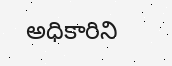అధికారిని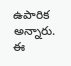ఉపారిక అన్నారు. ఈ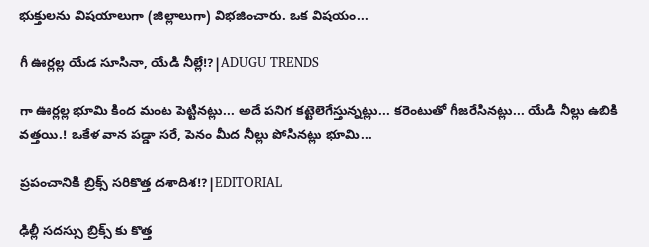భుక్తులను విషయాలుగా (జిల్లాలుగా) విభజించారు. ఒక విషయం...

గీ ఊర్లల్ల యేడ సూసినా, యేడి నీల్లే!?|ADUGU TRENDS

గా ఊర్లల్ల భూమి కింద మంట పెట్టినట్లు... అదే పనిగ కట్టెలెగేస్తున్నట్లు... కరెంటుతో గీజరేసినట్లు... యేడి నీల్లు ఉబికి వత్తయి.! ఒకేళ వాన పడ్డా సరే, పెనం మీద నీల్లు పోసినట్లు భూమి...

ప్రపంచానికి బ్రిక్స్ సరికొత్త దశాదిశ!?|EDITORIAL

ఢిల్లీ సదస్సు బ్రిక్స్ కు కొత్త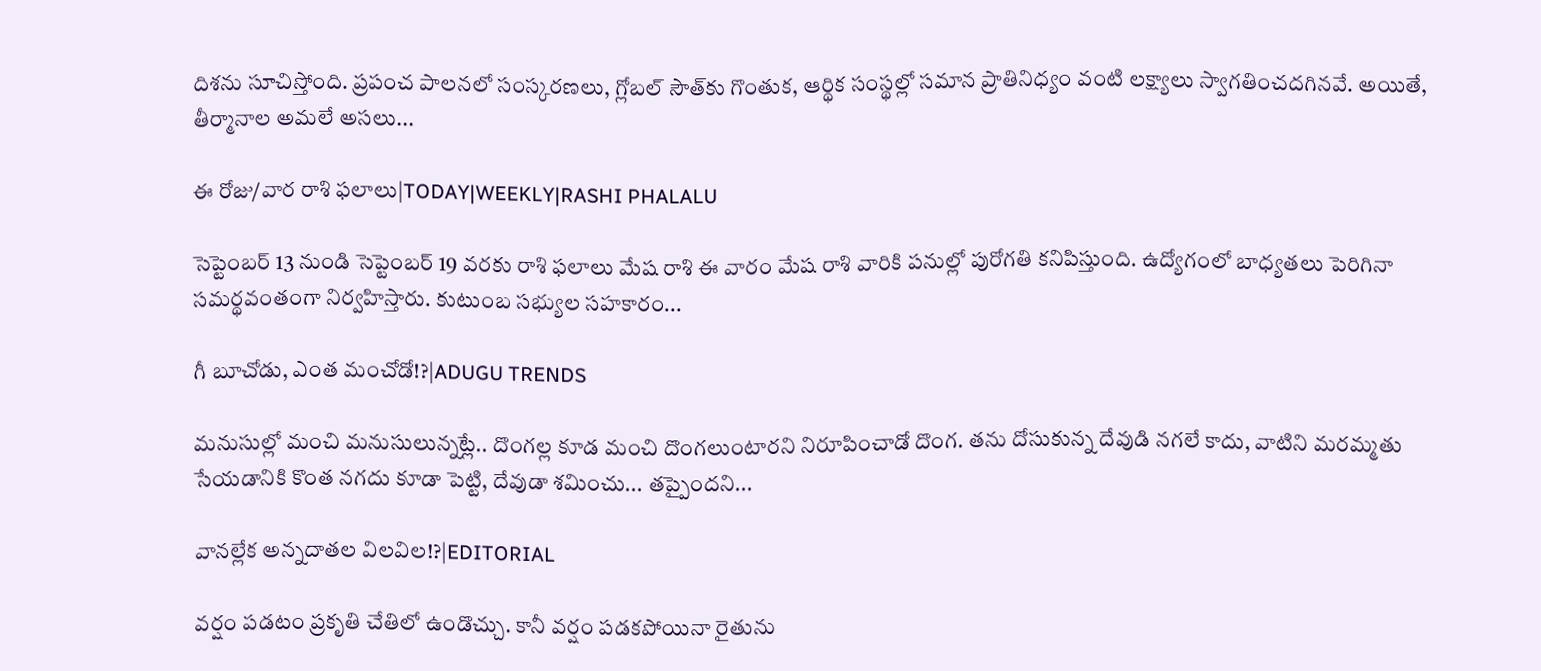దిశను సూచిస్తోంది. ప్రపంచ పాలనలో సంస్కరణలు, గ్లోబల్ సౌత్‌కు గొంతుక, ఆర్థిక సంస్థల్లో సమాన ప్రాతినిధ్యం వంటి లక్ష్యాలు స్వాగతించదగినవే. అయితే, తీర్మానాల అమలే అసలు...

ఈ రోజు/వార రాశి ఫలాలు|TODAY|WEEKLY|RASHI PHALALU

సెప్టెంబర్ 13 నుండి సెప్టెంబర్ 19 వరకు రాశి ఫలాలు మేష రాశి ఈ వారం మేష రాశి వారికి పనుల్లో పురోగతి కనిపిస్తుంది. ఉద్యోగంలో బాధ్యతలు పెరిగినా సమర్థవంతంగా నిర్వహిస్తారు. కుటుంబ సభ్యుల సహకారం...

గీ బూచోడు, ఎంత మంచోడో!?|ADUGU TRENDS

మనుసుల్లో మంచి మనుసులున్నట్లే.. దొంగల్ల కూడ మంచి దొంగలుంటారని నిరూపించాడో దొంగ. తను దోసుకున్న దేవుడి నగలే కాదు, వాటిని మరమ్మతు సేయడానికి కొంత నగదు కూడా పెట్టి, దేవుడా శమించు... తప్పైందని...

వానల్లేక అన్నదాతల విలవిల!?|EDITORIAL

వర్షం పడటం ప్రకృతి చేతిలో ఉండొచ్చు. కానీ వర్షం పడకపోయినా రైతును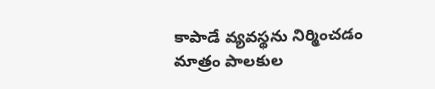కాపాడే వ్యవస్థను నిర్మించడం మాత్రం పాలకుల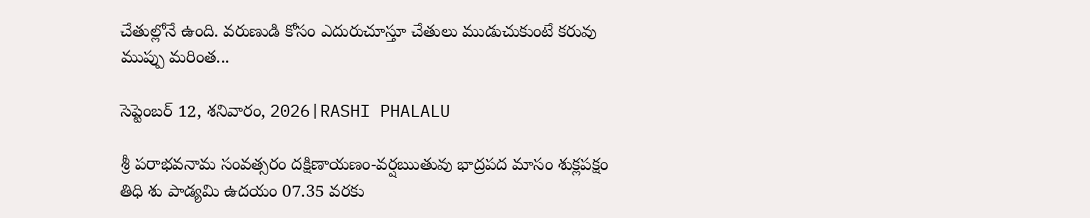చేతుల్లోనే ఉంది. వరుణుడి కోసం ఎదురుచూస్తూ చేతులు ముడుచుకుంటే కరువు ముప్పు మరింత...

సెప్టెంబర్ 12, శనివారం, 2026|RASHI PHALALU

శ్రీ పరాభవనామ సంవత్సరం దక్షిణాయణం-వర్షఋతువు భాద్రపద మాసం శుక్లపక్షం తిధి శు పాడ్యమి ఉదయం 07.35 వరకు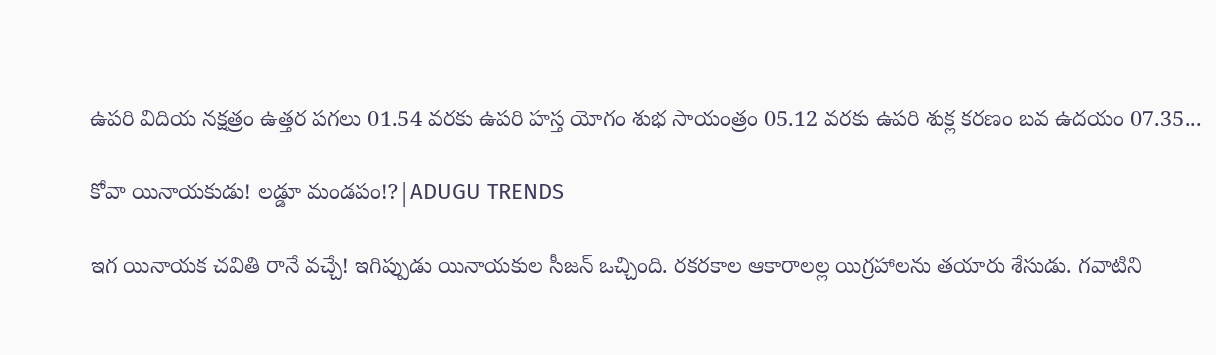ఉపరి విదియ నక్షత్రం ఉత్తర పగలు 01.54 వరకు ఉపరి హస్త యోగం శుభ సాయంత్రం 05.12 వరకు ఉపరి శుక్ల కరణం బవ ఉదయం 07.35...

కోవా యినాయకుడు! లడ్డూ మండపం!?|ADUGU TRENDS

ఇగ యినాయక చవితి రానే వచ్చే! ఇగిప్పుడు యినాయకుల సీజన్ ఒచ్చింది. రకరకాల ఆకారాలల్ల యిగ్రహాలను తయారు శేసుడు. గవాటిని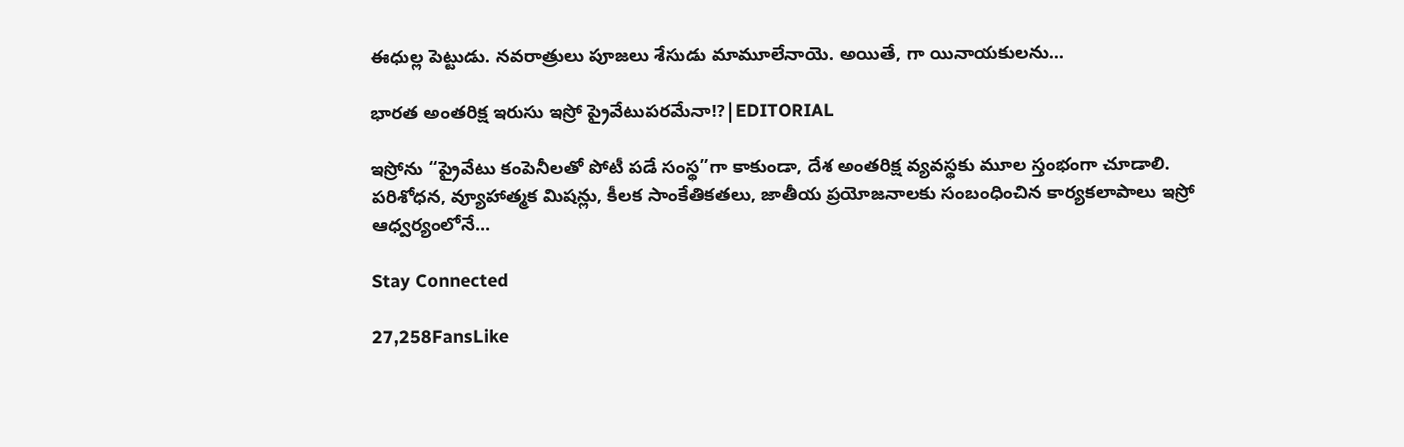ఈధుల్ల పెట్టుడు. నవరాత్రులు పూజలు శేసుడు మామూలేనాయె. అయితే, గా యినాయకులను...

భారత అంతరిక్ష ఇరుసు ఇస్రో ప్రైవేటుపరమేనా!?|EDITORIAL

ఇస్రోను “ప్రైవేటు కంపెనీలతో పోటీ పడే సంస్థ”గా కాకుండా, దేశ అంతరిక్ష వ్యవస్థకు మూల స్తంభంగా చూడాలి. పరిశోధన, వ్యూహాత్మక మిషన్లు, కీలక సాంకేతికతలు, జాతీయ ప్రయోజనాలకు సంబంధించిన కార్యకలాపాలు ఇస్రో ఆధ్వర్యంలోనే...

Stay Connected

27,258FansLike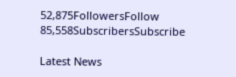52,875FollowersFollow
85,558SubscribersSubscribe

Latest News